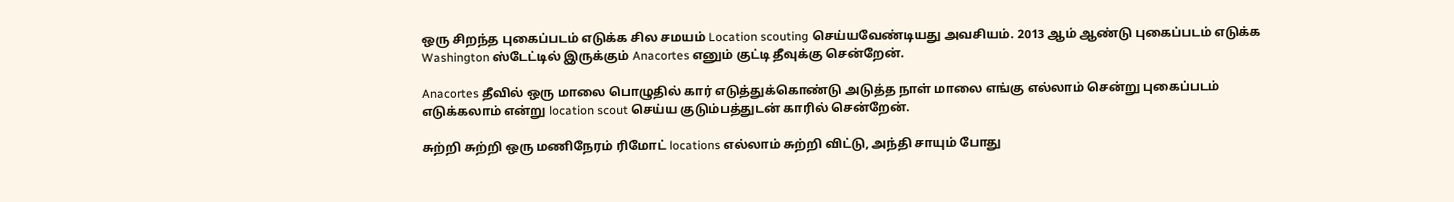ஒரு சிறந்த புகைப்படம் எடுக்க சில சமயம் Location scouting செய்யவேண்டியது அவசியம். 2013 ஆம் ஆண்டு புகைப்படம் எடுக்க Washington ஸ்டேட்டில் இருக்கும் Anacortes எனும் குட்டி தீவுக்கு சென்றேன்.

Anacortes தீவில் ஒரு மாலை பொழுதில் கார் எடுத்துக்கொண்டு அடுத்த நாள் மாலை எங்கு எல்லாம் சென்று புகைப்படம் எடுக்கலாம் என்று location scout செய்ய குடும்பத்துடன் காரில் சென்றேன்.

சுற்றி சுற்றி ஒரு மணிநேரம் ரிமோட் locations எல்லாம் சுற்றி விட்டு, அந்தி சாயும் போது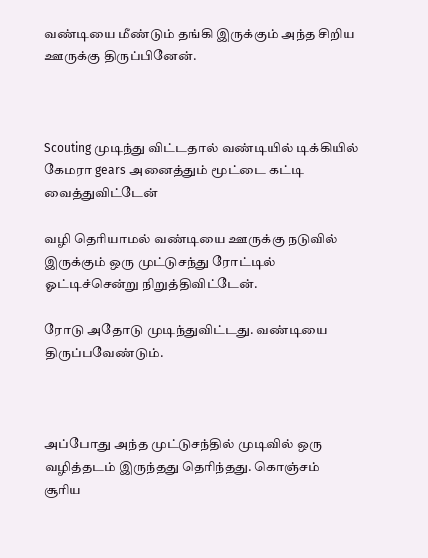வண்டியை மீண்டும் தங்கி இருக்கும் அந்த சிறிய ஊருக்கு திருப்பினேன்.



Scouting முடிந்து விட்டதால் வண்டியில் டிக்கியில் கேமரா gears அனைத்தும் மூட்டை கட்டி வைத்துவிட்டேன்

வழி தெரியாமல் வண்டியை ஊருக்கு நடுவில் இருக்கும் ஒரு முட்டுசந்து ரோட்டில் ஓட்டிச்சென்று நிறுத்திவிட்டேன்.

ரோடு அதோடு முடிந்துவிட்டது. வண்டியை திருப்பவேண்டும்.



அப்போது அந்த முட்டுசந்தில் முடிவில் ஒரு வழித்தடம் இருந்தது தெரிந்தது. கொஞ்சம் சூரிய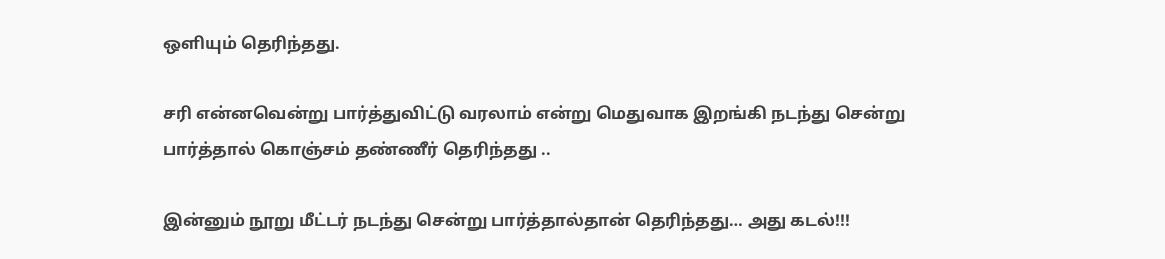ஒளியும் தெரிந்தது.

சரி என்னவென்று பார்த்துவிட்டு வரலாம் என்று மெதுவாக இறங்கி நடந்து சென்று பார்த்தால் கொஞ்சம் தண்ணீர் தெரிந்தது ..

இன்னும் நூறு மீட்டர் நடந்து சென்று பார்த்தால்தான் தெரிந்தது… அது கடல்!!!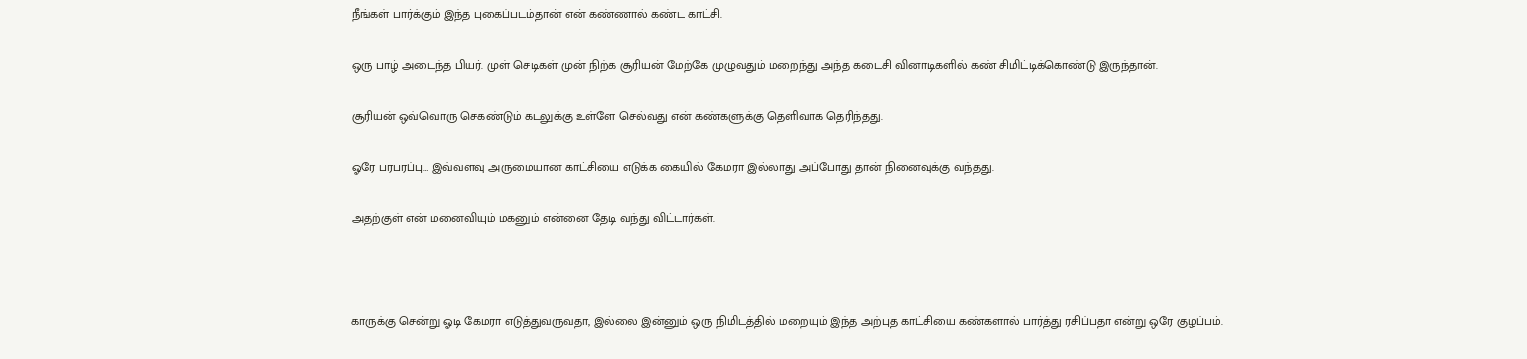நீங்கள் பார்க்கும் இந்த புகைப்படம்தான் என் கண்ணால் கண்ட காட்சி.

ஒரு பாழ் அடைந்த பியர். முள் செடிகள் முன் நிற்க சூரியன் மேற்கே முழுவதும் மறைந்து அந்த கடைசி வினாடிகளில் கண் சிமிட்டிக்கொண்டு இருந்தான்.

சூரியன் ஒவ்வொரு செகண்டும் கடலுக்கு உள்ளே செல்வது என் கண்களுக்கு தெளிவாக தெரிந்தது.

ஓரே பரபரப்பு… இவ்வளவு அருமையான காட்சியை எடுக்க கையில் கேமரா இல்லாது அப்போது தான் நினைவுக்கு வந்தது.

அதற்குள் என் மனைவியும் மகனும் என்னை தேடி வந்து விட்டார்கள்.



காருக்கு சென்று ஓடி கேமரா எடுத்துவருவதா, இல்லை இன்னும் ஒரு நிமிடத்தில் மறையும் இந்த அற்புத காட்சியை கண்களால் பார்த்து ரசிப்பதா என்று ஒரே குழப்பம்.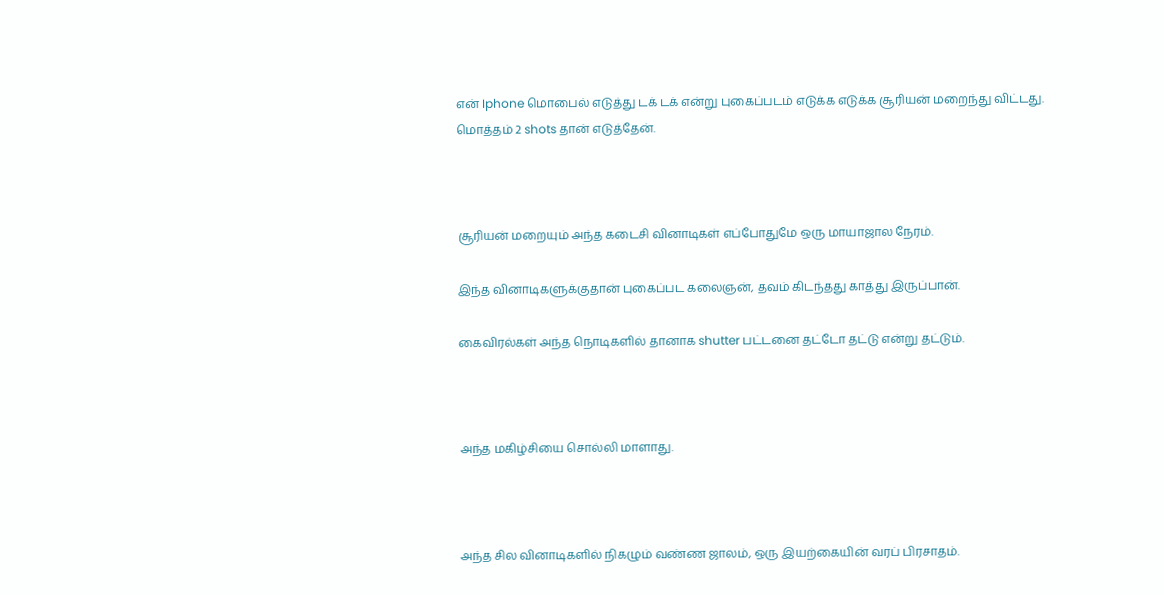என் Iphone மொபைல் எடுத்து டக் டக் என்று புகைப்படம் எடுக்க எடுக்க சூரியன் மறைந்து விட்டது. மொத்தம் 2 shots தான் எடுத்தேன்.



சூரியன் மறையும் அந்த கடைசி வினாடிகள் எப்போதுமே ஒரு மாயாஜால நேரம்.

இந்த வினாடிகளுக்குதான் புகைப்பட கலைஞன், தவம் கிடந்தது காத்து இருப்பான்.

கைவிரல்கள் அந்த நொடிகளில் தானாக shutter பட்டனை தட்டோ தட்டு என்று தட்டும்.



அந்த மகிழ்சியை சொல்லி மாளாது.



அந்த சில வினாடிகளில் நிகழும் வண்ண ஜாலம், ஒரு இயற்கையின் வரப் பிரசாதம்.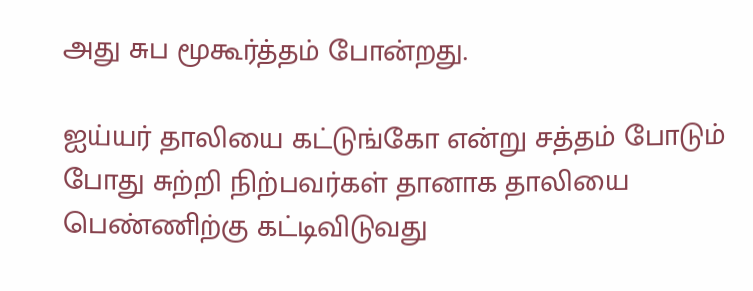அது சுப மூகூர்த்தம் போன்றது.

ஐய்யர் தாலியை கட்டுங்கோ என்று சத்தம் போடும் போது சுற்றி நிற்பவர்கள் தானாக தாலியை பெண்ணிற்கு கட்டிவிடுவது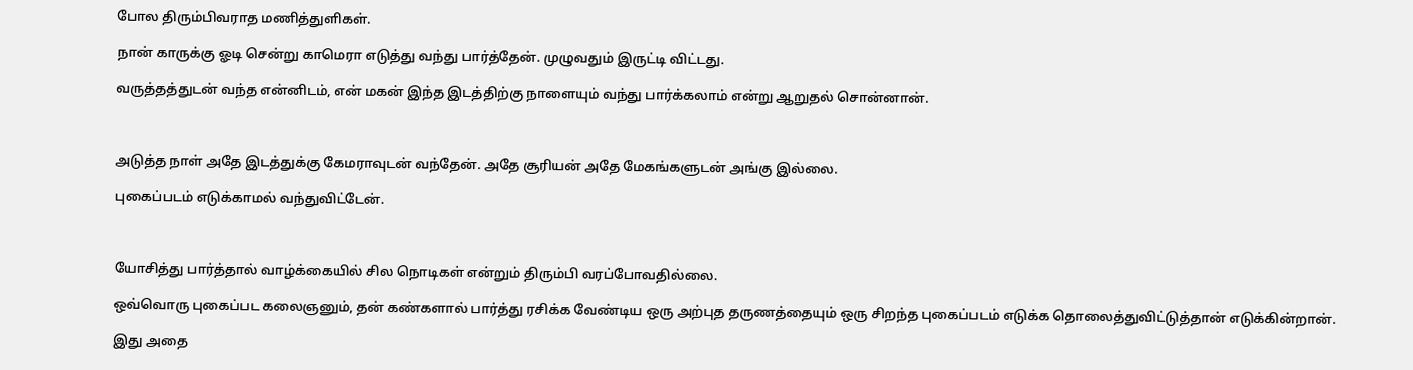போல திரும்பிவராத மணித்துளிகள்.

நான் காருக்கு ஓடி சென்று காமெரா எடுத்து வந்து பார்த்தேன். முழுவதும் இருட்டி விட்டது.

வருத்தத்துடன் வந்த என்னிடம், என் மகன் இந்த இடத்திற்கு நாளையும் வந்து பார்க்கலாம் என்று ஆறுதல் சொன்னான்.



அடுத்த நாள் அதே இடத்துக்கு கேமராவுடன் வந்தேன். அதே சூரியன் அதே மேகங்களுடன் அங்கு இல்லை.

புகைப்படம் எடுக்காமல் வந்துவிட்டேன்.



யோசித்து பார்த்தால் வாழ்க்கையில் சில நொடிகள் என்றும் திரும்பி வரப்போவதில்லை.

ஒவ்வொரு புகைப்பட கலைஞனும், தன் கண்களால் பார்த்து ரசிக்க வேண்டிய ஒரு அற்புத தருணத்தையும் ஒரு சிறந்த புகைப்படம் எடுக்க தொலைத்துவிட்டுத்தான் எடுக்கின்றான்.

இது அதை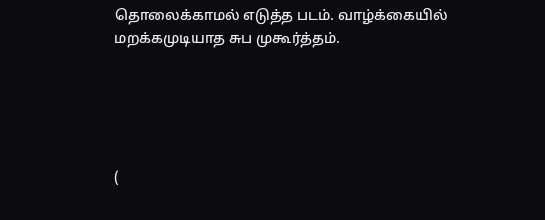தொலைக்காமல் எடுத்த படம். வாழ்க்கையில் மறக்கமுடியாத சுப முகூர்த்தம்.





(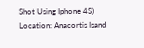Shot Using Iphone 4S)
Location: Anacortis Isand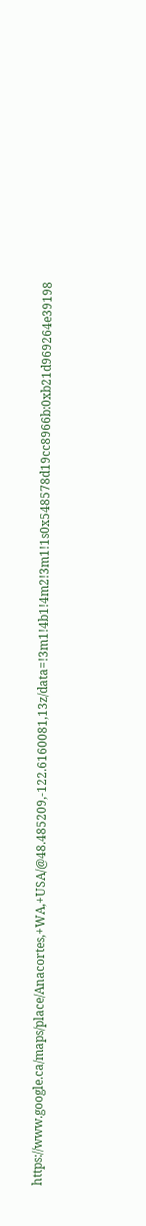https://www.google.ca/maps/place/Anacortes,+WA,+USA/@48.485209,-122.6160081,13z/data=!3m1!4b1!4m2!3m1!1s0x548578d19cc8966b:0xb21d969264e39198